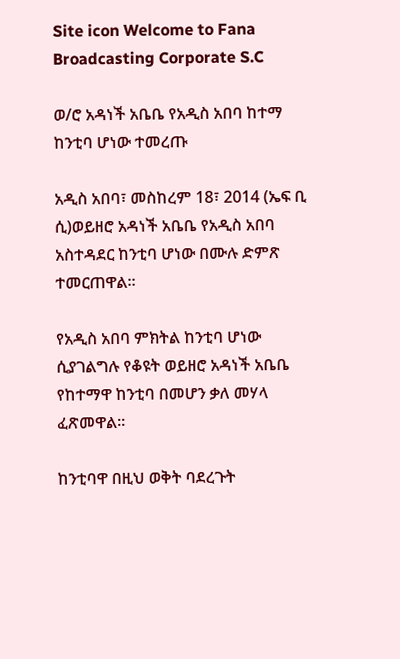Site icon Welcome to Fana Broadcasting Corporate S.C

ወ/ሮ አዳነች አቤቤ የአዲስ አበባ ከተማ ከንቲባ ሆነው ተመረጡ

አዲስ አበባ፣ መስከረም 18፣ 2014 (ኤፍ ቢ ሲ)ወይዘሮ አዳነች አቤቤ የአዲስ አበባ አስተዳደር ከንቲባ ሆነው በሙሉ ድምጽ ተመርጠዋል።

የአዲስ አበባ ምክትል ከንቲባ ሆነው ሲያገልግሉ የቆዩት ወይዘሮ አዳነች አቤቤ የከተማዋ ከንቲባ በመሆን ቃለ መሃላ ፈጽመዋል።

ከንቲባዋ በዚህ ወቅት ባደረጉት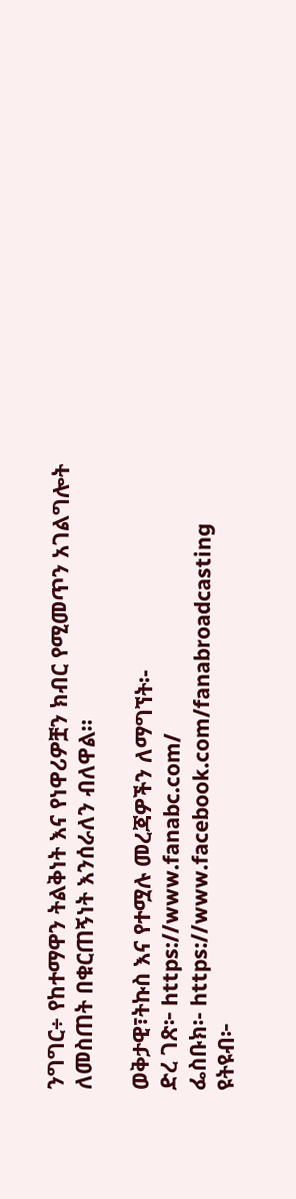ንግግር÷ የከተማዋን ትልቅነት እና የነዋሪዎቿን ክብር የሚመጥን አገልግሎት ለመስጠት በቁርጠኝነት እንሰራለን ብለዋል።

ወቅታዊ፣ትኩስ እና የተሟሉ መረጃዎችን ለማግኘት፡-
ድረ ገጽ፦ https://www.fanabc.com/
ፌስቡክ፡- https://www.facebook.com/fanabroadcasting
ዩትዩብ፦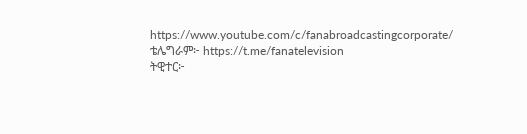https://www.youtube.com/c/fanabroadcastingcorporate/
ቴሌግራም፦ https://t.me/fanatelevision
ትዊተር፦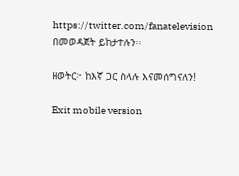https://twitter.com/fanatelevision በመወዳጀት ይከታተሉን፡፡

ዘወትር፦ ከእኛ ጋር ስላሉ እናመሰግናለን!

Exit mobile version